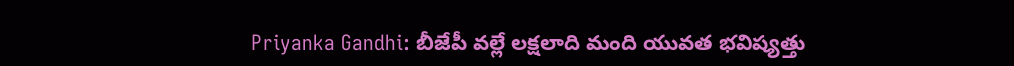Priyanka Gandhi: బీజేపీ వల్లే లక్షలాది మంది యువత భవిష్యత్తు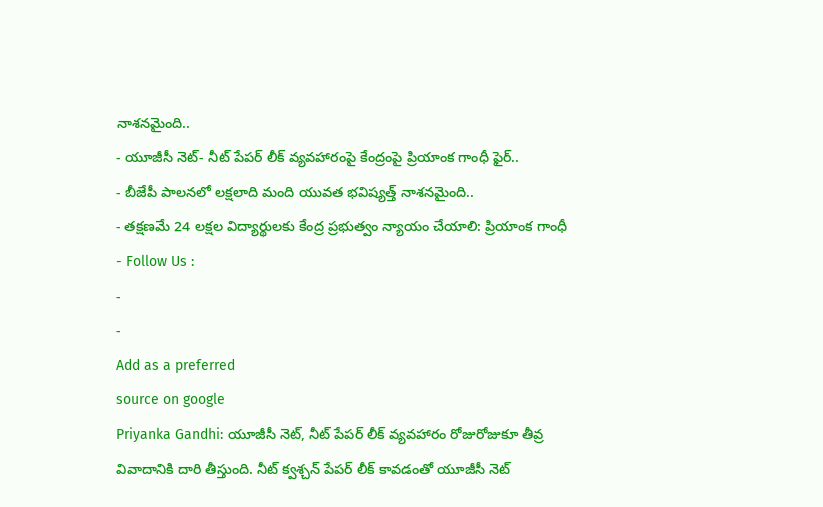నాశనమైంది..
- యూజీసీ నెట్- నీట్ పేపర్ లీక్ వ్యవహారంపై కేంద్రంపై ప్రియాంక గాంధీ ఫైర్..
- బీజేపీ పాలనలో లక్షలాది మంది యువత భవిష్యత్త్ నాశనమైంది..
- తక్షణమే 24 లక్షల విద్యార్థులకు కేంద్ర ప్రభుత్వం న్యాయం చేయాలి: ప్రియాంక గాంధీ
- Follow Us :
-
-
Add as a preferred
source on google
Priyanka Gandhi: యూజీసీ నెట్, నీట్ పేపర్ లీక్ వ్యవహారం రోజురోజుకూ తీవ్ర వివాదానికి దారి తీస్తుంది. నీట్ క్వశ్చన్ పేపర్ లీక్ కావడంతో యూజీసీ నెట్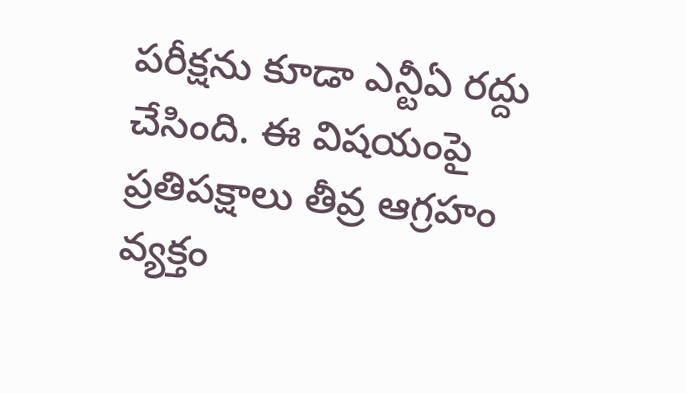పరీక్షను కూడా ఎన్టీఏ రద్దు చేసింది. ఈ విషయంపై ప్రతిపక్షాలు తీవ్ర ఆగ్రహం వ్యక్తం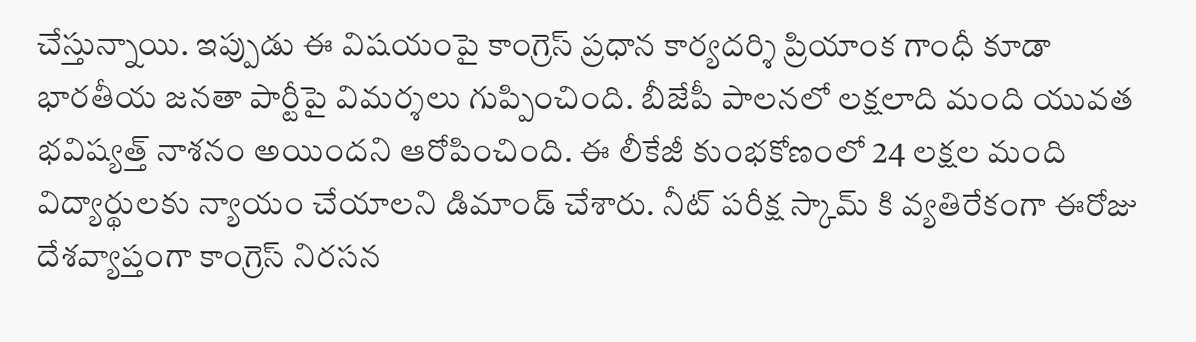చేస్తున్నాయి. ఇప్పుడు ఈ విషయంపై కాంగ్రెస్ ప్రధాన కార్యదర్శి ప్రియాంక గాంధీ కూడా భారతీయ జనతా పార్టీపై విమర్శలు గుప్పించింది. బీజేపీ పాలనలో లక్షలాది మంది యువత భవిష్యత్త్ నాశనం అయిందని ఆరోపించింది. ఈ లీకేజీ కుంభకోణంలో 24 లక్షల మంది విద్యార్థులకు న్యాయం చేయాలని డిమాండ్ చేశారు. నీట్ పరీక్ష స్కామ్ కి వ్యతిరేకంగా ఈరోజు దేశవ్యాప్తంగా కాంగ్రెస్ నిరసన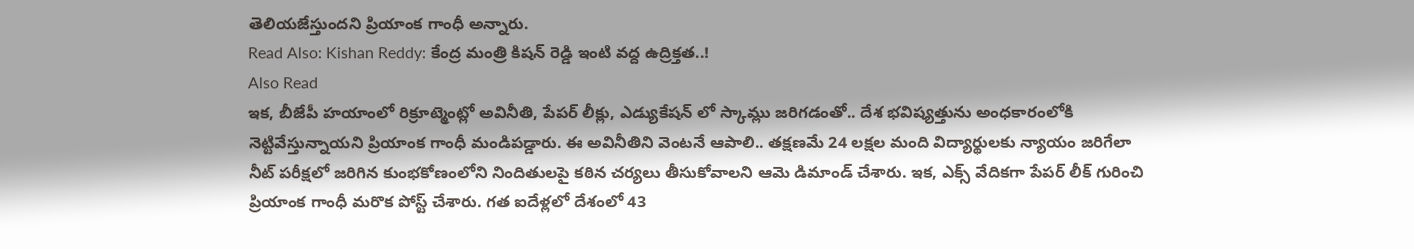తెలియజేస్తుందని ప్రియాంక గాంధీ అన్నారు.
Read Also: Kishan Reddy: కేంద్ర మంత్రి కిషన్ రెడ్డి ఇంటి వద్ద ఉద్రిక్తత..!
Also Read
ఇక, బీజేపీ హయాంలో రిక్రూట్మెంట్లో అవినీతి, పేపర్ లీక్లు, ఎడ్యుకేషన్ లో స్కామ్లు జరిగడంతో.. దేశ భవిష్యత్తును అంధకారంలోకి నెట్టివేస్తున్నాయని ప్రియాంక గాంధీ మండిపడ్డారు. ఈ అవినీతిని వెంటనే ఆపాలి.. తక్షణమే 24 లక్షల మంది విద్యార్థులకు న్యాయం జరిగేలా నీట్ పరీక్షలో జరిగిన కుంభకోణంలోని నిందితులపై కఠిన చర్యలు తీసుకోవాలని ఆమె డిమాండ్ చేశారు. ఇక, ఎక్స్ వేదికగా పేపర్ లీక్ గురించి ప్రియాంక గాంధీ మరొక పోస్ట్ చేశారు. గత ఐదేళ్లలో దేశంలో 43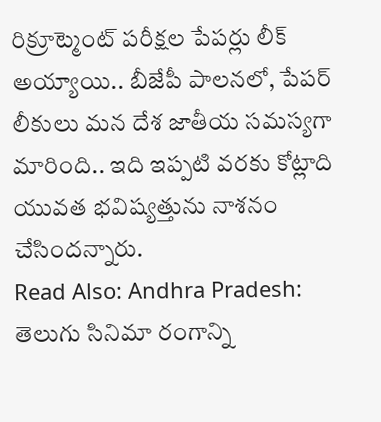రిక్రూట్మెంట్ పరీక్షల పేపర్లు లీక్ అయ్యాయి.. బీజేపీ పాలనలో, పేపర్ లీకులు మన దేశ జాతీయ సమస్యగా మారింది.. ఇది ఇప్పటి వరకు కోట్లాది యువత భవిష్యత్తును నాశనం చేసిందన్నారు.
Read Also: Andhra Pradesh: తెలుగు సినిమా రంగాన్ని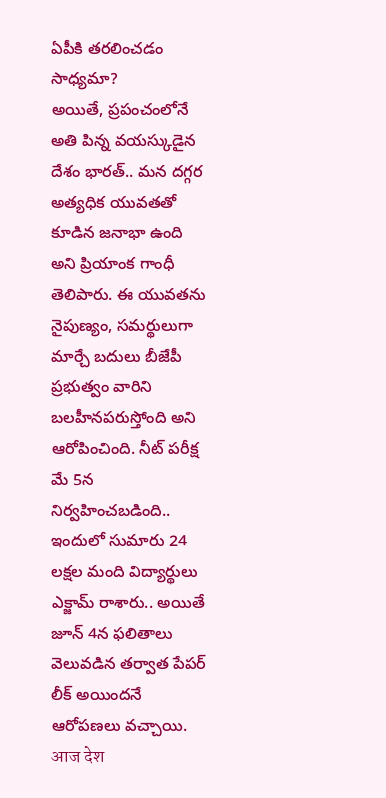ఏపీకి తరలించడం సాధ్యమా?
అయితే, ప్రపంచంలోనే అతి పిన్న వయస్కుడైన దేశం భారత్.. మన దగ్గర అత్యధిక యువతతో కూడిన జనాభా ఉంది అని ప్రియాంక గాంధీ తెలిపారు. ఈ యువతను నైపుణ్యం, సమర్థులుగా మార్చే బదులు బీజేపీ ప్రభుత్వం వారిని బలహీనపరుస్తోంది అని ఆరోపించింది. నీట్ పరీక్ష మే 5న నిర్వహించబడింది.. ఇందులో సుమారు 24 లక్షల మంది విద్యార్థులు ఎక్జామ్ రాశారు.. అయితే జూన్ 4న ఫలితాలు వెలువడిన తర్వాత పేపర్ లీక్ అయిందనే ఆరోపణలు వచ్చాయి.
आज देश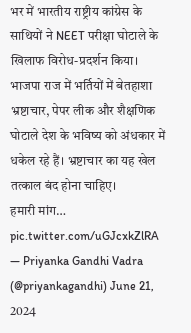भर में भारतीय राष्ट्रीय कांग्रेस के साथियों ने NEET परीक्षा घोटाले के खिलाफ विरोध-प्रदर्शन किया। भाजपा राज में भर्तियों में बेतहाशा भ्रष्टाचार, पेपर लीक और शैक्षणिक घोटाले देश के भविष्य को अंधकार में धकेल रहे हैं। भ्रष्टाचार का यह खेल तत्काल बंद होना चाहिए।
हमारी मांग… pic.twitter.com/uGJcxkZlRA
— Priyanka Gandhi Vadra (@priyankagandhi) June 21, 2024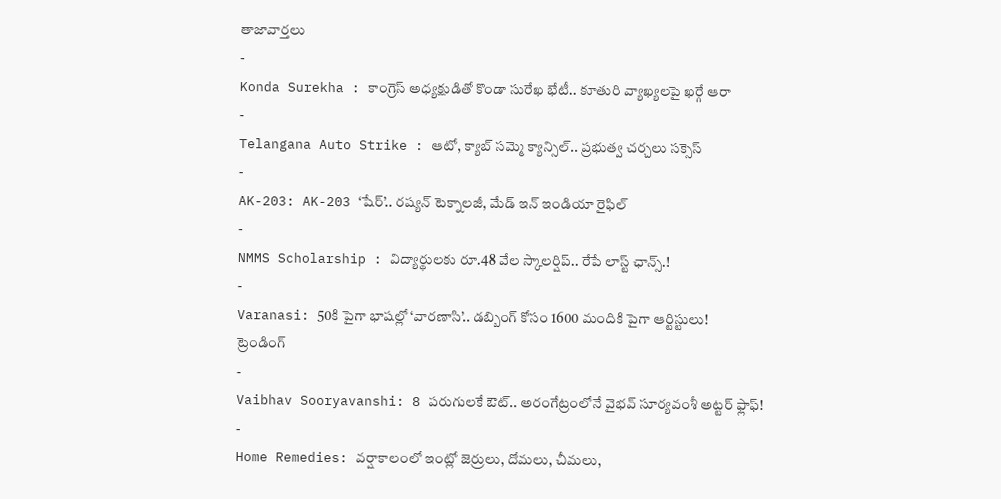తాజావార్తలు
-
Konda Surekha : కాంగ్రెస్ అధ్యక్షుడితో కొండా సురేఖ భేటీ.. కూతురి వ్యాఖ్యలపై ఖర్గే ఆరా
-
Telangana Auto Strike : ఆటో, క్యాబ్ సమ్మె క్యాన్సిల్.. ప్రభుత్వ చర్చలు సక్సెస్
-
AK-203: AK-203 ‘షేర్’.. రష్యన్ టెక్నాలజీ, మేడ్ ఇన్ ఇండియా రైఫిల్
-
NMMS Scholarship : విద్యార్థులకు రూ.48 వేల స్కాలర్షిప్.. రేపే లాస్ట్ ఛాన్స్.!
-
Varanasi: 50కి పైగా భాషల్లో ‘వారణాసి’.. డబ్బింగ్ కోసం 1600 మందికి పైగా ఆర్టిస్టులు!
ట్రెండింగ్
-
Vaibhav Sooryavanshi: 8 పరుగులకే ఔట్.. అరంగేట్రంలోనే వైభవ్ సూర్యవంశీ అట్టర్ ఫ్లాఫ్!
-
Home Remedies: వర్షాకాలంలో ఇంట్లో జెర్రులు, దోమలు, చీమలు,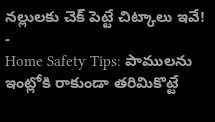నల్లులకు చెక్ పెట్టే చిట్కాలు ఇవే!
-
Home Safety Tips: పాములను ఇంట్లోకి రాకుండా తరిమికొట్టే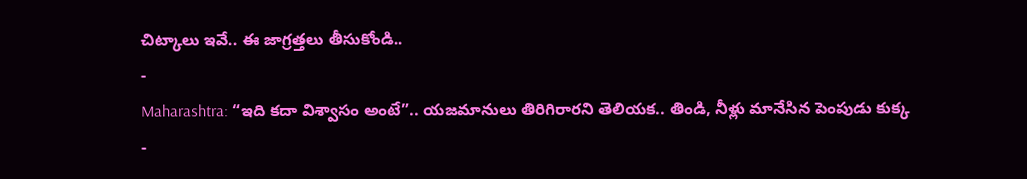చిట్కాలు ఇవే.. ఈ జాగ్రత్తలు తీసుకోండి..
-
Maharashtra: “ఇది కదా విశ్వాసం అంటే”.. యజమానులు తిరిగిరారని తెలియక.. తిండి, నీళ్లు మానేసిన పెంపుడు కుక్క
-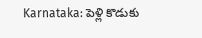Karnataka: పెళ్లి కొడుకు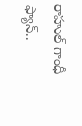రాహుల్ గాంధీ ఫ్యాన్..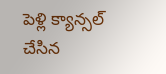పెళ్లి క్యాన్సల్ చేసిన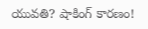యువతి? షాకింగ్ కారణం!